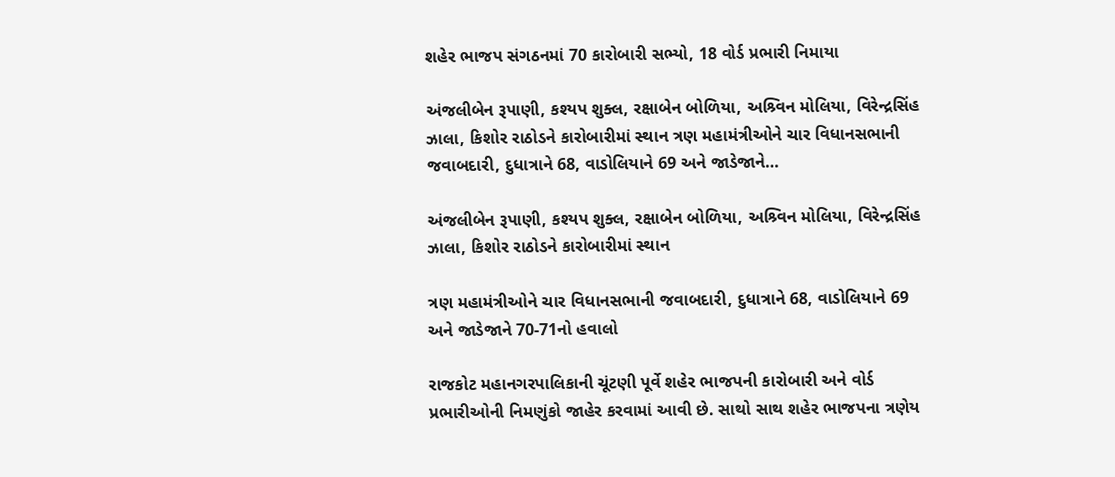શહેર ભાજપ સંગઠનમાં 70 કારોબારી સભ્યો, 18 વોર્ડ પ્રભારી નિમાયા

અંજલીબેન રૂપાણી, કશ્યપ શુક્લ, રક્ષાબેન બોળિયા, અશ્ર્વિન મોલિયા, વિરેન્દ્રસિંહ ઝાલા, કિશોર રાઠોડને કારોબારીમાં સ્થાન ત્રણ મહામંત્રીઓને ચાર વિધાનસભાની જવાબદારી, દુધાત્રાને 68, વાડોલિયાને 69 અને જાડેજાને…

અંજલીબેન રૂપાણી, કશ્યપ શુક્લ, રક્ષાબેન બોળિયા, અશ્ર્વિન મોલિયા, વિરેન્દ્રસિંહ ઝાલા, કિશોર રાઠોડને કારોબારીમાં સ્થાન

ત્રણ મહામંત્રીઓને ચાર વિધાનસભાની જવાબદારી, દુધાત્રાને 68, વાડોલિયાને 69 અને જાડેજાને 70-71નો હવાલો

રાજકોટ મહાનગરપાલિકાની ચૂંટણી પૂર્વે શહેર ભાજપની કારોબારી અને વોર્ડ પ્રભારીઓની નિમણુંકો જાહેર કરવામાં આવી છે. સાથો સાથ શહેર ભાજપના ત્રણેય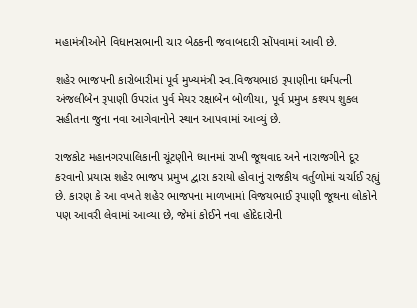મહામંત્રીઓને વિધાનસભાની ચાર બેઠકની જવાબદારી સોંપવામાં આવી છે.

શહેર ભાજપની કારોબારીમાં પૂર્વ મુખ્યમંત્રી સ્વ.વિજયભાઇ રૂપાણીના ધર્મપત્ની અંજલીબેન રૂપાણી ઉપરાંત પુર્વ મેયર રક્ષાબેન બોળીયા, પૂર્વ પ્રમુખ કશ્યપ શુકલ સહીતના જુના નવા આગેવાનોને સ્થાન આપવામાં આવ્યું છે.

રાજકોટ મહાનગરપાલિકાની ચૂંટણીને ધ્યાનમાં રાખી જૂથવાદ અને નારાજગીને દૂર કરવાનો પ્રયાસ શહેર ભાજપ પ્રમુખ દ્વારા કરાયો હોવાનું રાજકીય વર્તુળોમાં ચર્ચાઈ રહ્યું છે. કારણ કે આ વખતે શહેર ભાજપના માળખામાં વિજયભાઈ રૂપાણી જૂથના લોકોને પણ આવરી લેવામાં આવ્યા છે, જેમાં કોઈને નવા હોદેદારોની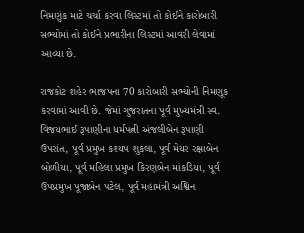નિમણુંક માટે ચર્ચા કરવા લિસ્ટમાં તો કોઈને કારોબારી સભ્યોમાં તો કોઈને પ્રભારીના લિસ્ટમાં આવરી લેવામાં આવ્યા છે.

રાજકોટ શહેર ભાજપના 70 કારોબારી સભ્યોની નિમણૂક કરવામાં આવી છે. જેમાં ગુજરાતના પૂર્વ મુખ્યમંત્રી સ્વ. વિજયભાઈ રૂપાણીના ધર્મપત્ની અંજલીબેન રૂપાણી ઉપરાંત, પૂર્વ પ્રમુખ કશ્યપ શુકલા, પૂર્વ મેયર રક્ષાબેન બોળીયા, પૂર્વ મહિલા પ્રમુખ કિરણબેન માંકડિયા, પૂર્વ ઉપપ્રમુખ પૂજાબેન પટેલ, પૂર્વ મહામંત્રી અશ્વિન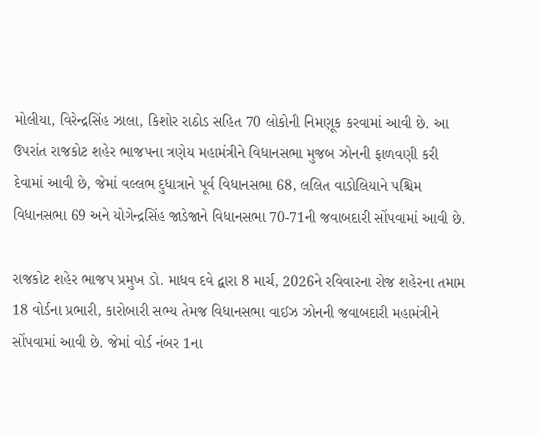મોલીયા, વિરેન્દ્રસિંહ ઝાલા, કિશોર રાઠોડ સહિત 70 લોકોની નિમણૂક કરવામાં આવી છે. આ ઉપરાંત રાજકોટ શહેર ભાજપના ત્રણેય મહામંત્રીને વિધાનસભા મુજબ ઝોનની ફાળવણી કરી દેવામાં આવી છે, જેમાં વલ્લભ દુધાત્રાને પૂર્વ વિધાનસભા 68, લલિત વાડોલિયાને પશ્ચિમ વિધાનસભા 69 અને યોગેન્દ્રસિંહ જાડેજાને વિધાનસભા 70-71ની જવાબદારી સોંપવામાં આવી છે.

રાજકોટ શહેર ભાજપ પ્રમુખ ડો. માધવ દવે દ્વારા 8 માર્ચ, 2026ને રવિવારના રોજ શહેરના તમામ 18 વોર્ડના પ્રભારી, કારોબારી સભ્ય તેમજ વિધાનસભા વાઈઝ ઝોનની જવાબદારી મહામંત્રીને સોંપવામાં આવી છે. જેમાં વોર્ડ નંબર 1ના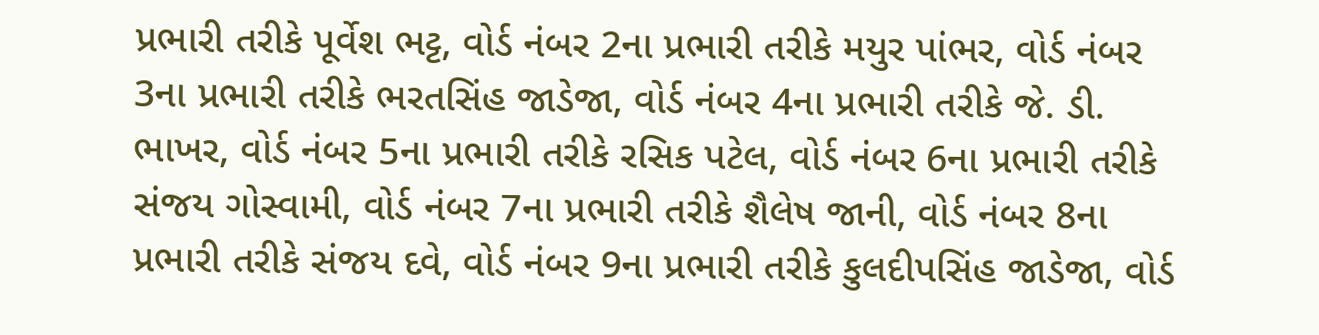પ્રભારી તરીકે પૂર્વેશ ભટ્ટ, વોર્ડ નંબર 2ના પ્રભારી તરીકે મયુર પાંભર, વોર્ડ નંબર 3ના પ્રભારી તરીકે ભરતસિંહ જાડેજા, વોર્ડ નંબર 4ના પ્રભારી તરીકે જે. ડી. ભાખર, વોર્ડ નંબર 5ના પ્રભારી તરીકે રસિક પટેલ, વોર્ડ નંબર 6ના પ્રભારી તરીકે સંજય ગોસ્વામી, વોર્ડ નંબર 7ના પ્રભારી તરીકે શૈલેષ જાની, વોર્ડ નંબર 8ના પ્રભારી તરીકે સંજય દવે, વોર્ડ નંબર 9ના પ્રભારી તરીકે કુલદીપસિંહ જાડેજા, વોર્ડ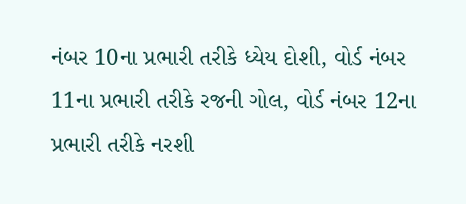નંબર 10ના પ્રભારી તરીકે ધ્યેય દોશી, વોર્ડ નંબર 11ના પ્રભારી તરીકે રજની ગોલ, વોર્ડ નંબર 12ના પ્રભારી તરીકે નરશી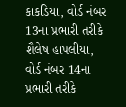કાકડિયા, વોર્ડ નંબર 13ના પ્રભારી તરીકે શૈલેષ હાપલીયા, વોર્ડ નંબર 14ના પ્રભારી તરીકે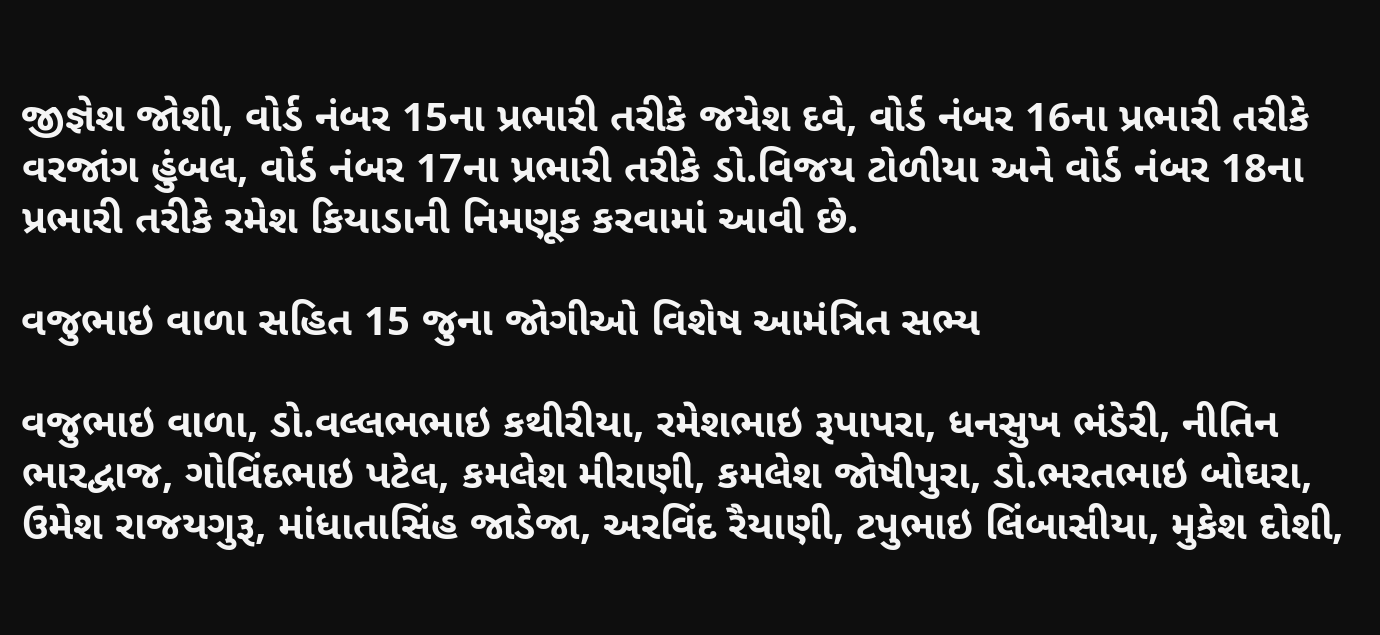જીજ્ઞેશ જોશી, વોર્ડ નંબર 15ના પ્રભારી તરીકે જયેશ દવે, વોર્ડ નંબર 16ના પ્રભારી તરીકે વરજાંગ હુંબલ, વોર્ડ નંબર 17ના પ્રભારી તરીકે ડો.વિજય ટોળીયા અને વોર્ડ નંબર 18ના પ્રભારી તરીકે રમેશ કિયાડાની નિમણૂક કરવામાં આવી છે.

વજુભાઇ વાળા સહિત 15 જુના જોગીઓ વિશેષ આમંત્રિત સભ્ય

વજુભાઇ વાળા, ડો.વલ્લભભાઇ કથીરીયા, રમેશભાઇ રૂપાપરા, ધનસુખ ભંડેરી, નીતિન ભારદ્વાજ, ગોવિંદભાઇ પટેલ, કમલેશ મીરાણી, કમલેશ જોષીપુરા, ડો.ભરતભાઇ બોઘરા, ઉમેશ રાજયગુરૂ, માંધાતાસિંહ જાડેજા, અરવિંદ રૈયાણી, ટપુભાઇ લિંબાસીયા, મુકેશ દોશી,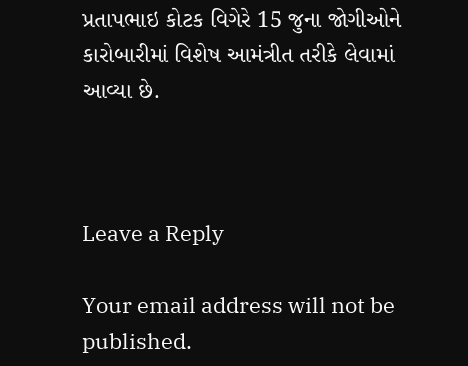પ્રતાપભાઇ કોટક વિગેરે 15 જુના જોગીઓને કારોબારીમાં વિશેષ આમંત્રીત તરીકે લેવામાં આવ્યા છે.



Leave a Reply

Your email address will not be published.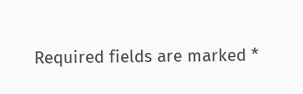Required fields are marked *